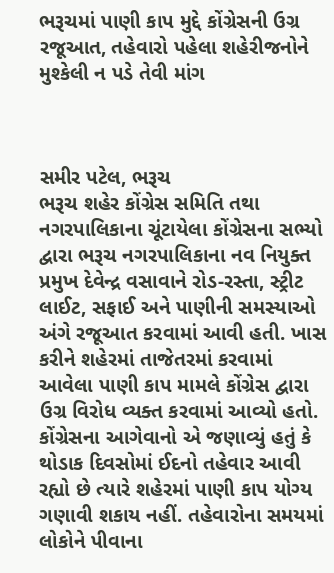ભરૂચમાં પાણી કાપ મુદ્દે કોંગ્રેસની ઉગ્ર રજૂઆત, તહેવારો પહેલા શહેરીજનોને મુશ્કેલી ન પડે તેવી માંગ



સમીર પટેલ, ભરૂચ
ભરૂચ શહેર કોંગ્રેસ સમિતિ તથા નગરપાલિકાના ચૂંટાયેલા કોંગ્રેસના સભ્યો દ્વારા ભરૂચ નગરપાલિકાના નવ નિયુક્ત પ્રમુખ દેવેન્દ્ર વસાવાને રોડ-રસ્તા, સ્ટ્રીટ લાઈટ, સફાઈ અને પાણીની સમસ્યાઓ અંગે રજૂઆત કરવામાં આવી હતી. ખાસ કરીને શહેરમાં તાજેતરમાં કરવામાં આવેલા પાણી કાપ મામલે કોંગ્રેસ દ્વારા ઉગ્ર વિરોધ વ્યક્ત કરવામાં આવ્યો હતો.
કોંગ્રેસના આગેવાનો એ જણાવ્યું હતું કે થોડાક દિવસોમાં ઈદનો તહેવાર આવી રહ્યો છે ત્યારે શહેરમાં પાણી કાપ યોગ્ય ગણાવી શકાય નહીં. તહેવારોના સમયમાં લોકોને પીવાના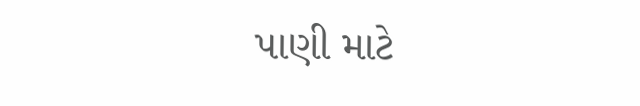પાણી માટે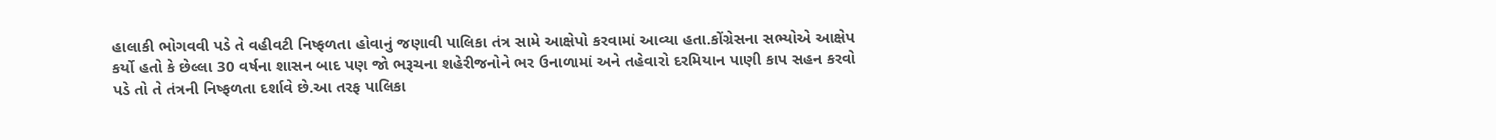હાલાકી ભોગવવી પડે તે વહીવટી નિષ્ફળતા હોવાનું જણાવી પાલિકા તંત્ર સામે આક્ષેપો કરવામાં આવ્યા હતા.કોંગ્રેસના સભ્યોએ આક્ષેપ કર્યો હતો કે છેલ્લા 30 વર્ષના શાસન બાદ પણ જો ભરૂચના શહેરીજનોને ભર ઉનાળામાં અને તહેવારો દરમિયાન પાણી કાપ સહન કરવો પડે તો તે તંત્રની નિષ્ફળતા દર્શાવે છે.આ તરફ પાલિકા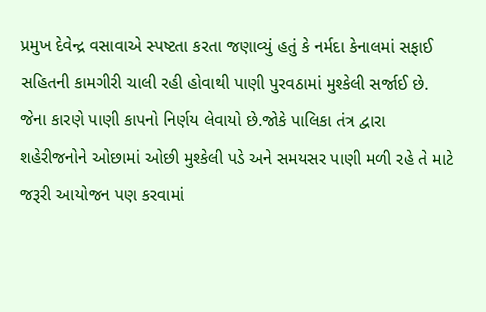પ્રમુખ દેવેન્દ્ર વસાવાએ સ્પષ્ટતા કરતા જણાવ્યું હતું કે નર્મદા કેનાલમાં સફાઈ સહિતની કામગીરી ચાલી રહી હોવાથી પાણી પુરવઠામાં મુશ્કેલી સર્જાઈ છે. જેના કારણે પાણી કાપનો નિર્ણય લેવાયો છે.જોકે પાલિકા તંત્ર દ્વારા શહેરીજનોને ઓછામાં ઓછી મુશ્કેલી પડે અને સમયસર પાણી મળી રહે તે માટે જરૂરી આયોજન પણ કરવામાં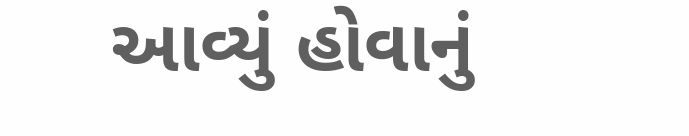આવ્યું હોવાનું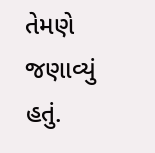તેમણે જણાવ્યું હતું.